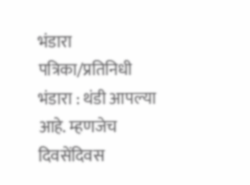भंडारा पत्रिका/प्रतिनिधी भंडारा : थंडी आपल्या आहे. म्हणजेच दिवसेंदिवस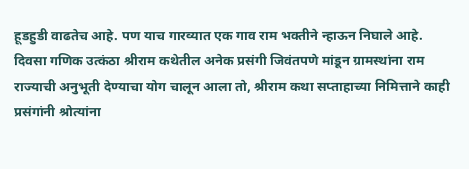हूडहुडी वाढतेच आहे. पण याच गारव्यात एक गाव राम भक्तीने न्हाऊन निघाले आहे. दिवसा गणिक उत्कंठा श्रीराम कथेतील अनेक प्रसंगी जिवंतपणे मांडून ग्रामस्थांना राम राज्याची अनुभूती देण्याचा योग चालून आला तो, श्रीराम कथा सप्ताहाच्या निमित्ताने काही प्रसंगांनी श्रोत्यांना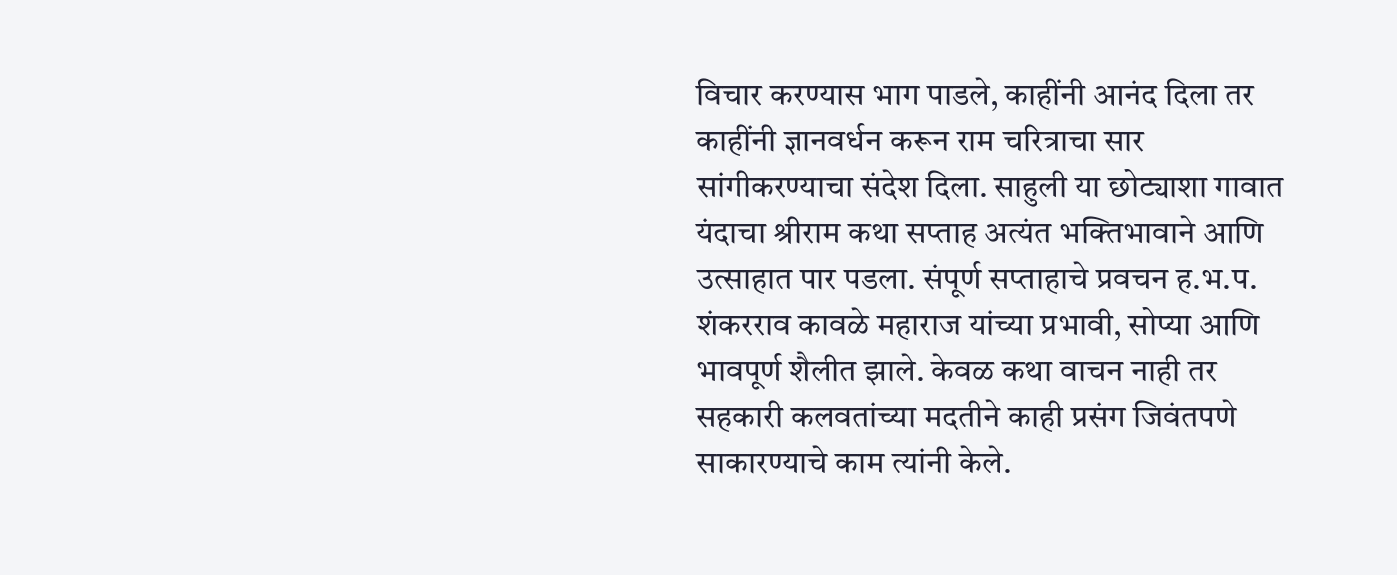विचार करण्यास भाग पाडले, काहींनी आनंद दिला तर काहींनी ज्ञानवर्धन करून राम चरित्राचा सार सांगीकरण्याचा संदेश दिला. साहुली या छोट्याशा गावात यंदाचा श्रीराम कथा सप्ताह अत्यंत भक्तिभावाने आणि उत्साहात पार पडला. संपूर्ण सप्ताहाचे प्रवचन ह.भ.प. शंकरराव कावळे महाराज यांच्या प्रभावी, सोप्या आणि भावपूर्ण शैलीत झाले. केवळ कथा वाचन नाही तर सहकारी कलवतांच्या मदतीने काही प्रसंग जिवंतपणे साकारण्याचे काम त्यांनी केले.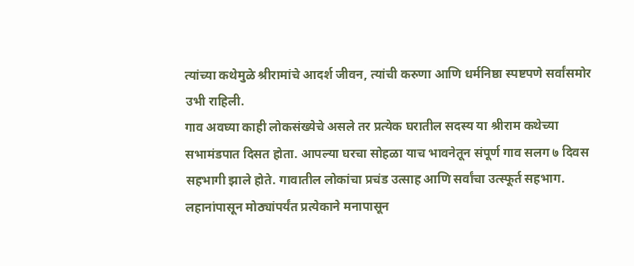त्यांच्या कथेमुळे श्रीरामांचे आदर्श जीवन, त्यांची करुणा आणि धर्मनिष्ठा स्पष्टपणे सर्वांसमोर उभी राहिली.
गाव अवघ्या काही लोकसंख्येचे असले तर प्रत्येक घरातील सदस्य या श्रीराम कथेच्या सभामंडपात दिसत होता. आपल्या घरचा सोहळा याच भावनेतून संपूर्ण गाव सलग ७ दिवस सहभागी झाले होते. गावातील लोकांचा प्रचंड उत्साह आणि सर्वांचा उत्स्फूर्त सहभाग. लहानांपासून मोठ्यांपर्यंत प्रत्येकाने मनापासून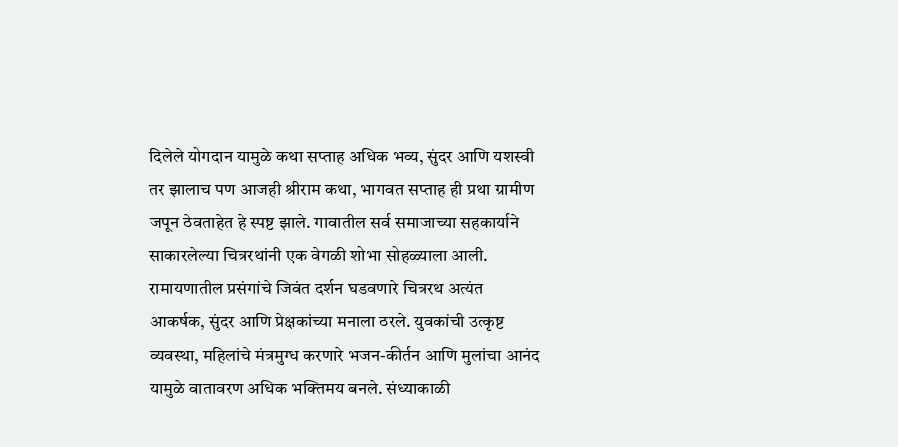दिलेले योगदान यामुळे कथा सप्ताह अधिक भव्य, सुंदर आणि यशस्वी तर झालाच पण आजही श्रीराम कथा, भागवत सप्ताह ही प्रथा ग्रामीण जपून ठेवताहेत हे स्पष्ट झाले. गावातील सर्व समाजाच्या सहकार्याने साकारलेल्या चित्ररथांनी एक वेगळी शोभा सोहळ्याला आली. रामायणातील प्रसंगांचे जिवंत दर्शन घडवणारे चित्ररथ अत्यंत आकर्षक, सुंदर आणि प्रेक्षकांच्या मनाला ठरले. युवकांची उत्कृष्ट व्यवस्था, महिलांचे मंत्रमुग्ध करणारे भजन-कीर्तन आणि मुलांचा आनंद यामुळे वातावरण अधिक भक्तिमय बनले. संध्याकाळी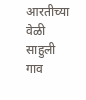आरतीच्या वेळी साहुली गाव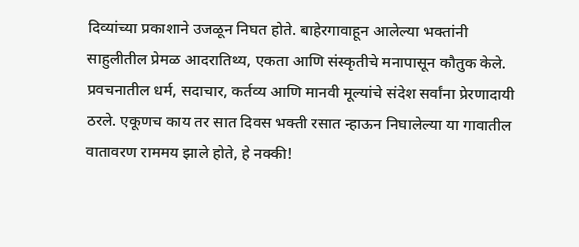दिव्यांच्या प्रकाशाने उजळून निघत होते. बाहेरगावाहून आलेल्या भक्तांनी साहुलीतील प्रेमळ आदरातिथ्य, एकता आणि संस्कृतीचे मनापासून कौतुक केले. प्रवचनातील धर्म, सदाचार, कर्तव्य आणि मानवी मूल्यांचे संदेश सर्वांना प्रेरणादायी ठरले. एकूणच काय तर सात दिवस भक्ती रसात न्हाऊन निघालेल्या या गावातील वातावरण राममय झाले होते, हे नक्की!